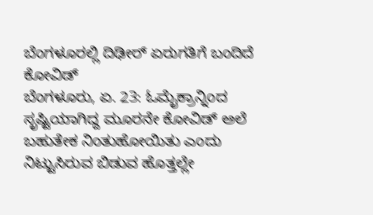ಬೆಂಗಳೂರಲ್ಲಿ ದಿಢೀರ್ ಏರುಗತಿಗೆ ಬಂದಿದೆ ಕೋವಿಡ್
ಬೆಂಗಳೂರು, ಏ. 23: ಓಮೈಕ್ರಾನ್ನಿಂದ ಸೃಷ್ಟಿಯಾಗಿದ್ದ ಮೂರನೇ ಕೋವಿಡ್ ಅಲೆ ಬಹುತೇಕ ನಿಂತುಹೋಯಿತು ಎಂದು ನಿಟ್ಟುಸಿರುವ ಬಿಡುವ ಹೊತ್ತಲ್ಲೇ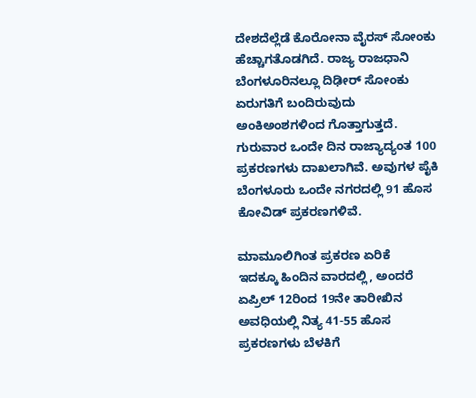ದೇಶದೆಲ್ಲೆಡೆ ಕೊರೋನಾ ವೈರಸ್ ಸೋಂಕು ಹೆಚ್ಚಾಗತೊಡಗಿದೆ. ರಾಜ್ಯ ರಾಜಧಾನಿ ಬೆಂಗಳೂರಿನಲ್ಲೂ ದಿಢೀರ್ ಸೋಂಕು ಏರುಗತಿಗೆ ಬಂದಿರುವುದು ಅಂಕಿಅಂಶಗಳಿಂದ ಗೊತ್ತಾಗುತ್ತದೆ. ಗುರುವಾರ ಒಂದೇ ದಿನ ರಾಜ್ಯಾದ್ಯಂತ 100 ಪ್ರಕರಣಗಳು ದಾಖಲಾಗಿವೆ. ಅವುಗಳ ಪೈಕಿ ಬೆಂಗಳೂರು ಒಂದೇ ನಗರದಲ್ಲಿ 91 ಹೊಸ ಕೋವಿಡ್ ಪ್ರಕರಣಗಳಿವೆ.

ಮಾಮೂಲಿಗಿಂತ ಪ್ರಕರಣ ಏರಿಕೆ
ಇದಕ್ಕೂ ಹಿಂದಿನ ವಾರದಲ್ಲಿ, ಅಂದರೆ ಏಪ್ರಿಲ್ 12ರಿಂದ 19ನೇ ತಾರೀಖಿನ ಅವಧಿಯಲ್ಲಿ ನಿತ್ಯ 41-55 ಹೊಸ ಪ್ರಕರಣಗಳು ಬೆಳಕಿಗೆ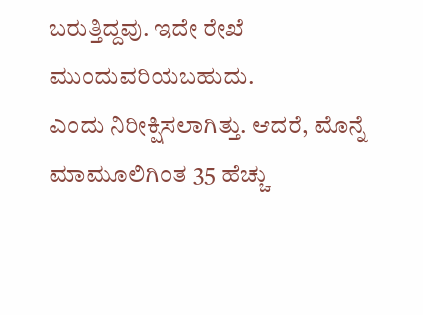ಬರುತ್ತಿದ್ದವು. ಇದೇ ರೇಖೆ ಮುಂದುವರಿಯಬಹುದು.
ಎಂದು ನಿರೀಕ್ಷಿಸಲಾಗಿತ್ತು. ಆದರೆ, ಮೊನ್ನೆ ಮಾಮೂಲಿಗಿಂತ 35 ಹೆಚ್ಚು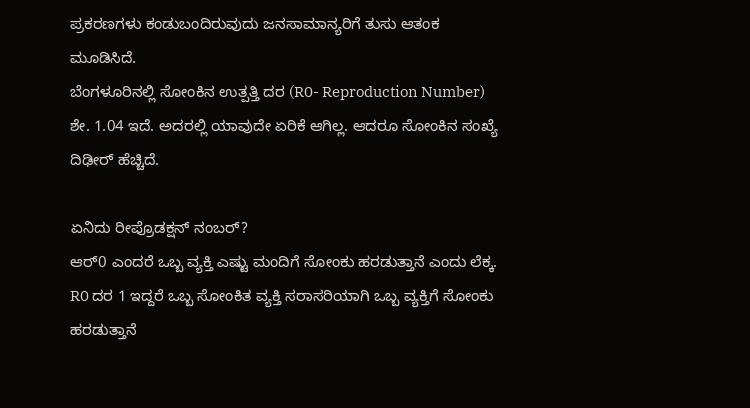ಪ್ರಕರಣಗಳು ಕಂಡುಬಂದಿರುವುದು ಜನಸಾಮಾನ್ಯರಿಗೆ ತುಸು ಆತಂಕ ಮೂಡಿಸಿದೆ.
ಬೆಂಗಳೂರಿನಲ್ಲಿ ಸೋಂಕಿನ ಉತ್ಪತ್ತಿ ದರ (R0- Reproduction Number) ಶೇ. 1.04 ಇದೆ. ಅದರಲ್ಲಿ ಯಾವುದೇ ಏರಿಕೆ ಆಗಿಲ್ಲ. ಆದರೂ ಸೋಂಕಿನ ಸಂಖ್ಯೆ ದಿಢೀರ್ ಹೆಚ್ಚಿದೆ.

ಏನಿದು ರೀಪ್ರೊಡಕ್ಷನ್ ನಂಬರ್?
ಆರ್0 ಎಂದರೆ ಒಬ್ಬ ವ್ಯಕ್ತಿ ಎಷ್ಟು ಮಂದಿಗೆ ಸೋಂಕು ಹರಡುತ್ತಾನೆ ಎಂದು ಲೆಕ್ಕ. R0 ದರ 1 ಇದ್ದರೆ ಒಬ್ಬ ಸೋಂಕಿತ ವ್ಯಕ್ತಿ ಸರಾಸರಿಯಾಗಿ ಒಬ್ಬ ವ್ಯಕ್ತಿಗೆ ಸೋಂಕು ಹರಡುತ್ತಾನೆ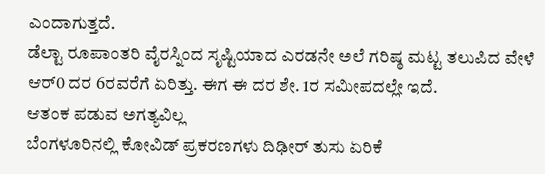ಎಂದಾಗುತ್ತದೆ.
ಡೆಲ್ಟಾ ರೂಪಾಂತರಿ ವೈರಸ್ನಿಂದ ಸೃಷ್ಟಿಯಾದ ಎರಡನೇ ಅಲೆ ಗರಿಷ್ಠ ಮಟ್ಟ ತಲುಪಿದ ವೇಳೆ ಆರ್0 ದರ 6ರವರೆಗೆ ಏರಿತ್ತು. ಈಗ ಈ ದರ ಶೇ. 1ರ ಸಮೀಪದಲ್ಲೇ ಇದೆ.
ಆತಂಕ ಪಡುವ ಅಗತ್ಯವಿಲ್ಲ
ಬೆಂಗಳೂರಿನಲ್ಲಿ ಕೋವಿಡ್ ಪ್ರಕರಣಗಳು ದಿಢೀರ್ ತುಸು ಏರಿಕೆ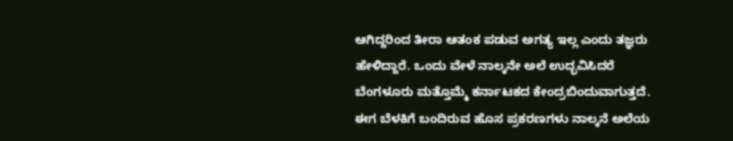ಆಗಿದ್ದರಿಂದ ತೀರಾ ಆತಂಕ ಪಡುವ ಅಗತ್ಯ ಇಲ್ಲ ಎಂದು ತಜ್ಞರು ಹೇಳಿದ್ದಾರೆ. ಒಂದು ವೇಳೆ ನಾಲ್ಕನೇ ಅಲೆ ಉದ್ಭವಿಸಿದರೆ ಬೆಂಗಳೂರು ಮತ್ತೊಮ್ಮೆ ಕರ್ನಾಟಕದ ಕೇಂದ್ರಬಿಂದುವಾಗುತ್ತದೆ. ಈಗ ಬೆಳಕಿಗೆ ಬಂದಿರುವ ಹೊಸ ಪ್ರಕರಣಗಳು ನಾಲ್ಕನೆ ಅಲೆಯ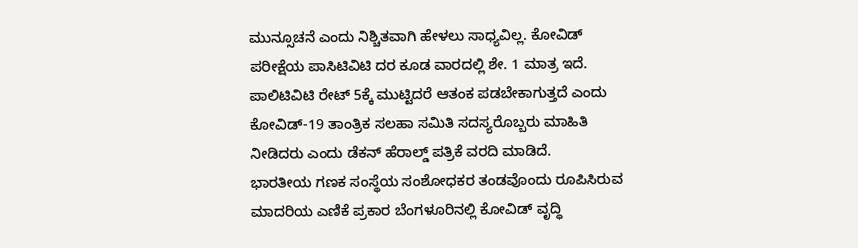ಮುನ್ಸೂಚನೆ ಎಂದು ನಿಶ್ಚಿತವಾಗಿ ಹೇಳಲು ಸಾಧ್ಯವಿಲ್ಲ. ಕೋವಿಡ್ ಪರೀಕ್ಷೆಯ ಪಾಸಿಟಿವಿಟಿ ದರ ಕೂಡ ವಾರದಲ್ಲಿ ಶೇ. 1 ಮಾತ್ರ ಇದೆ. ಪಾಲಿಟಿವಿಟಿ ರೇಟ್ 5ಕ್ಕೆ ಮುಟ್ಟಿದರೆ ಆತಂಕ ಪಡಬೇಕಾಗುತ್ತದೆ ಎಂದು ಕೋವಿಡ್-19 ತಾಂತ್ರಿಕ ಸಲಹಾ ಸಮಿತಿ ಸದಸ್ಯರೊಬ್ಬರು ಮಾಹಿತಿ ನೀಡಿದರು ಎಂದು ಡೆಕನ್ ಹೆರಾಲ್ಡ್ ಪತ್ರಿಕೆ ವರದಿ ಮಾಡಿದೆ.
ಭಾರತೀಯ ಗಣಕ ಸಂಸ್ಥೆಯ ಸಂಶೋಧಕರ ತಂಡವೊಂದು ರೂಪಿಸಿರುವ ಮಾದರಿಯ ಎಣಿಕೆ ಪ್ರಕಾರ ಬೆಂಗಳೂರಿನಲ್ಲಿ ಕೋವಿಡ್ ವೃದ್ಧಿ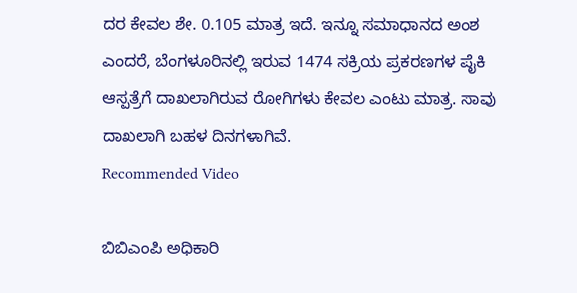ದರ ಕೇವಲ ಶೇ. 0.105 ಮಾತ್ರ ಇದೆ. ಇನ್ನೂ ಸಮಾಧಾನದ ಅಂಶ ಎಂದರೆ, ಬೆಂಗಳೂರಿನಲ್ಲಿ ಇರುವ 1474 ಸಕ್ರಿಯ ಪ್ರಕರಣಗಳ ಪೈಕಿ ಆಸ್ಪತ್ರೆಗೆ ದಾಖಲಾಗಿರುವ ರೋಗಿಗಳು ಕೇವಲ ಎಂಟು ಮಾತ್ರ. ಸಾವು ದಾಖಲಾಗಿ ಬಹಳ ದಿನಗಳಾಗಿವೆ.
Recommended Video

ಬಿಬಿಎಂಪಿ ಅಧಿಕಾರಿ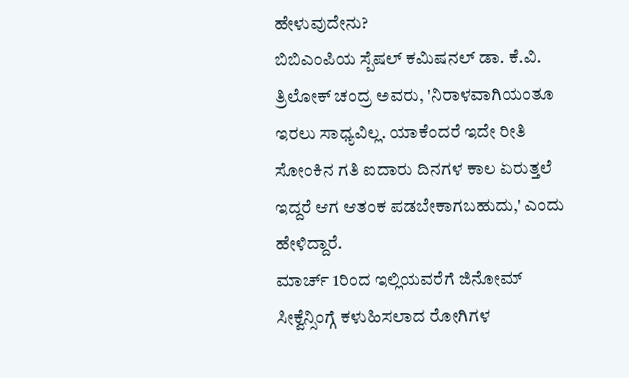ಹೇಳುವುದೇನು?
ಬಿಬಿಎಂಪಿಯ ಸ್ಪೆಷಲ್ ಕಮಿಷನಲ್ ಡಾ. ಕೆ.ವಿ. ತ್ರಿಲೋಕ್ ಚಂದ್ರ ಅವರು, 'ನಿರಾಳವಾಗಿಯಂತೂ ಇರಲು ಸಾಧ್ಯವಿಲ್ಲ. ಯಾಕೆಂದರೆ ಇದೇ ರೀತಿ ಸೋಂಕಿನ ಗತಿ ಐದಾರು ದಿನಗಳ ಕಾಲ ಏರುತ್ತಲೆ ಇದ್ದರೆ ಆಗ ಆತಂಕ ಪಡಬೇಕಾಗಬಹುದು,' ಎಂದು ಹೇಳಿದ್ದಾರೆ.
ಮಾರ್ಚ್ 1ರಿಂದ ಇಲ್ಲಿಯವರೆಗೆ ಜಿನೋಮ್ ಸೀಕ್ವೆನ್ಸಿಂಗ್ಗೆ ಕಳುಹಿಸಲಾದ ರೋಗಿಗಳ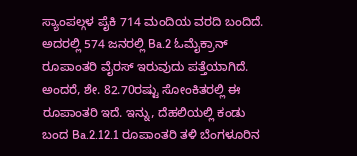ಸ್ಯಾಂಪಲ್ಗಳ ಪೈಕಿ 714 ಮಂದಿಯ ವರದಿ ಬಂದಿದೆ. ಅದರಲ್ಲಿ 574 ಜನರಲ್ಲಿ Ba.2 ಓಮೈಕ್ರಾನ್ ರೂಪಾಂತರಿ ವೈರಸ್ ಇರುವುದು ಪತ್ತೆಯಾಗಿದೆ. ಅಂದರೆ, ಶೇ. 82.70ರಷ್ಟು ಸೋಂಕಿತರಲ್ಲಿ ಈ ರೂಪಾಂತರಿ ಇದೆ. ಇನ್ನು, ದೆಹಲಿಯಲ್ಲಿ ಕಂಡು ಬಂದ Ba.2.12.1 ರೂಪಾಂತರಿ ತಳಿ ಬೆಂಗಳೂರಿನ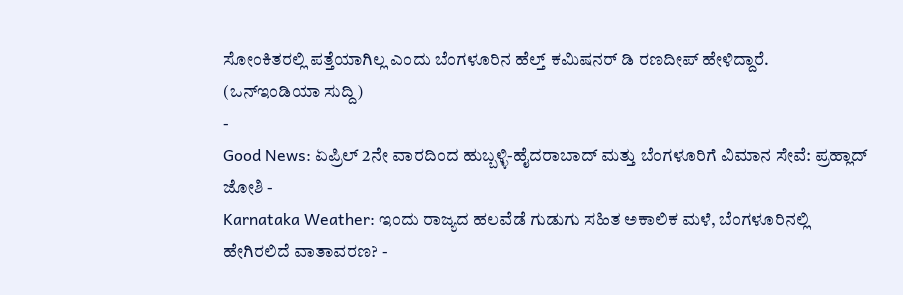ಸೋಂಕಿತರಲ್ಲಿ ಪತ್ತೆಯಾಗಿಲ್ಲ ಎಂದು ಬೆಂಗಳೂರಿನ ಹೆಲ್ತ್ ಕಮಿಷನರ್ ಡಿ ರಣದೀಪ್ ಹೇಳಿದ್ದಾರೆ.
(ಒನ್ಇಂಡಿಯಾ ಸುದ್ದಿ)
-
Good News: ಏಪ್ರಿಲ್ 2ನೇ ವಾರದಿಂದ ಹುಬ್ಬಳ್ಳಿ-ಹೈದರಾಬಾದ್ ಮತ್ತು ಬೆಂಗಳೂರಿಗೆ ವಿಮಾನ ಸೇವೆ: ಪ್ರಹ್ಲಾದ್ ಜೋಶಿ -
Karnataka Weather: ಇಂದು ರಾಜ್ಯದ ಹಲವೆಡೆ ಗುಡುಗು ಸಹಿತ ಅಕಾಲಿಕ ಮಳೆ, ಬೆಂಗಳೂರಿನಲ್ಲಿ ಹೇಗಿರಲಿದೆ ವಾತಾವರಣ? -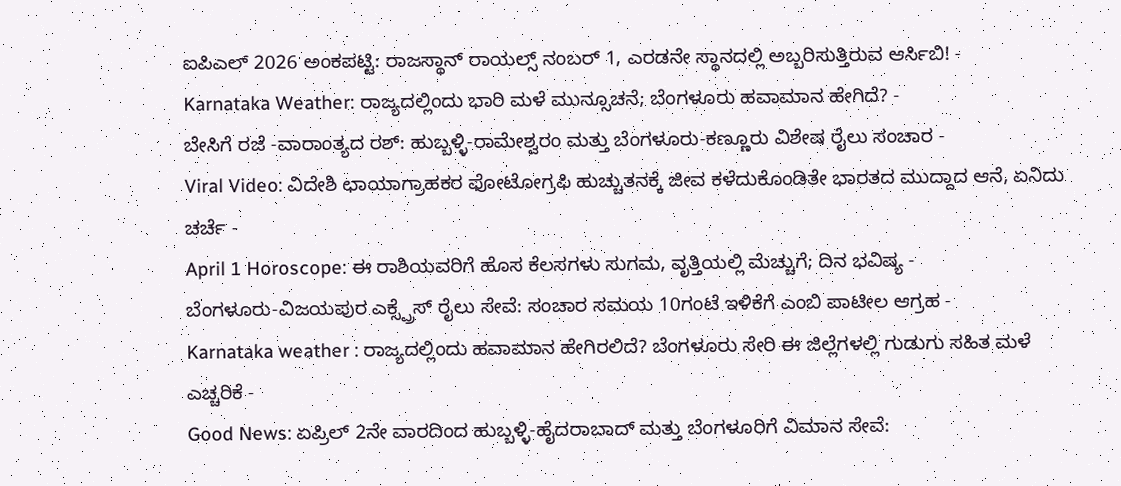ಐಪಿಎಲ್ 2026 ಅಂಕಪಟ್ಟಿ: ರಾಜಸ್ಥಾನ್ ರಾಯಲ್ಸ್ ನಂಬರ್ 1, ಎರಡನೇ ಸ್ಥಾನದಲ್ಲಿ ಅಬ್ಬರಿಸುತ್ತಿರುವ ಆರ್ಸಿಬಿ! -
Karnataka Weather: ರಾಜ್ಯದಲ್ಲಿಂದು ಭಾರಿ ಮಳೆ ಮುನ್ಸೂಚನೆ; ಬೆಂಗಳೂರು ಹವಾಮಾನ ಹೇಗಿದೆ? -
ಬೇಸಿಗೆ ರಜೆ -ವಾರಾಂತ್ಯದ ರಶ್: ಹುಬ್ಬಳ್ಳಿ-ರಾಮೇಶ್ವರಂ ಮತ್ತು ಬೆಂಗಳೂರು-ಕಣ್ಣೂರು ವಿಶೇಷ ರೈಲು ಸಂಚಾರ -
Viral Video: ವಿದೇಶಿ ಛಾಯಾಗ್ರಾಹಕರ ಫೋಟೋಗ್ರಫಿ ಹುಚ್ಚುತನಕ್ಕೆ ಜೀವ ಕಳೆದುಕೊಂಡಿತೇ ಭಾರತದ ಮುದ್ದಾದ ಆನೆ, ಏನಿದು ಚರ್ಚೆ -
April 1 Horoscope: ಈ ರಾಶಿಯವರಿಗೆ ಹೊಸ ಕೆಲಸಗಳು ಸುಗಮ, ವೃತ್ತಿಯಲ್ಲಿ ಮೆಚ್ಚುಗೆ; ದಿನ ಭವಿಷ್ಯ -
ಬೆಂಗಳೂರು-ವಿಜಯಪುರ ಎಕ್ಸ್ಪ್ರೆಸ್ ರೈಲು ಸೇವೆ: ಸಂಚಾರ ಸಮಯ 10ಗಂಟೆ ಇಳಿಕೆಗೆ ಎಂಬಿ ಪಾಟೀಲ ಆಗ್ರಹ -
Karnataka weather : ರಾಜ್ಯದಲ್ಲಿಂದು ಹವಾಮಾನ ಹೇಗಿರಲಿದೆ? ಬೆಂಗಳೂರು ಸೇರಿ ಈ ಜಿಲ್ಲೆಗಳಲ್ಲಿ ಗುಡುಗು ಸಹಿತ ಮಳೆ ಎಚ್ಚರಿಕೆ -
Good News: ಏಪ್ರಿಲ್ 2ನೇ ವಾರದಿಂದ ಹುಬ್ಬಳ್ಳಿ-ಹೈದರಾಬಾದ್ ಮತ್ತು ಬೆಂಗಳೂರಿಗೆ ವಿಮಾನ ಸೇವೆ: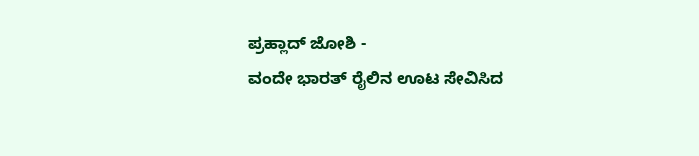ಪ್ರಹ್ಲಾದ್ ಜೋಶಿ -
ವಂದೇ ಭಾರತ್ ರೈಲಿನ ಊಟ ಸೇವಿಸಿದ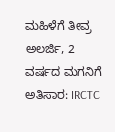ಮಹಿಳೆಗೆ ತೀವ್ರ ಅಲರ್ಜಿ, 2 ವರ್ಷದ ಮಗನಿಗೆ ಅತಿಸಾರ: IRCTC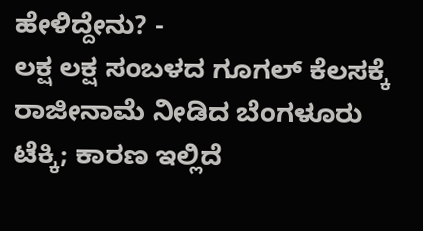ಹೇಳಿದ್ದೇನು? -
ಲಕ್ಷ ಲಕ್ಷ ಸಂಬಳದ ಗೂಗಲ್ ಕೆಲಸಕ್ಕೆ ರಾಜೀನಾಮೆ ನೀಡಿದ ಬೆಂಗಳೂರು ಟೆಕ್ಕಿ; ಕಾರಣ ಇಲ್ಲಿದೆ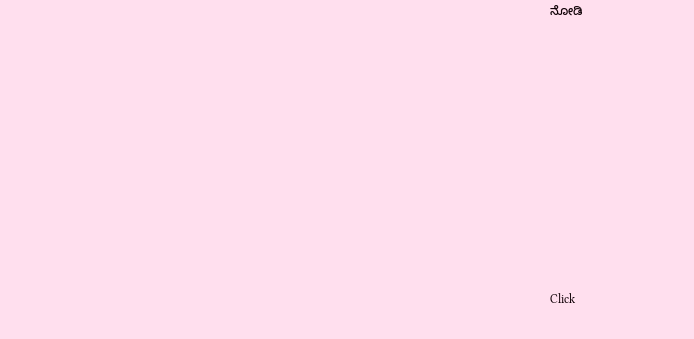ನೋಡಿ











Click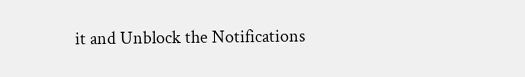it and Unblock the Notifications